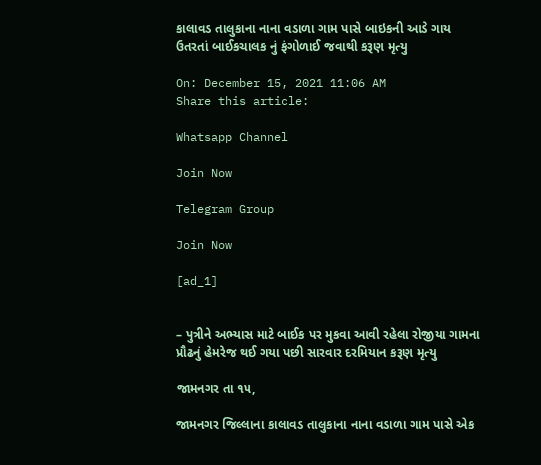કાલાવડ તાલુકાના નાના વડાળા ગામ પાસે બાઇકની આડે ગાય ઉતરતાં બાઈકચાલક નું ફંગોળાઈ જવાથી કરૂણ મૃત્યુ

On: December 15, 2021 11:06 AM
Share this article:

Whatsapp Channel

Join Now

Telegram Group

Join Now

[ad_1]


– પુત્રીને અભ્યાસ માટે બાઈક પર મુકવા આવી રહેલા રોજીયા ગામના પ્રૌઢનું હેમરેજ થઈ ગયા પછી સારવાર દરમિયાન કરૂણ મૃત્યુ

જામનગર તા ૧૫,

જામનગર જિલ્લાના કાલાવડ તાલુકાના નાના વડાળા ગામ પાસે એક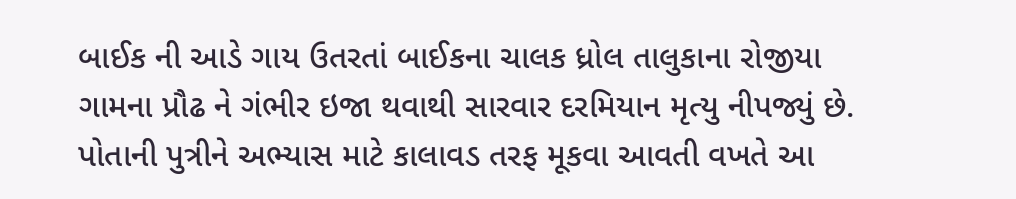બાઈક ની આડે ગાય ઉતરતાં બાઈકના ચાલક ધ્રોલ તાલુકાના રોજીયા ગામના પ્રૌઢ ને ગંભીર ઇજા થવાથી સારવાર દરમિયાન મૃત્યુ નીપજ્યું છે. પોતાની પુત્રીને અભ્યાસ માટે કાલાવડ તરફ મૂકવા આવતી વખતે આ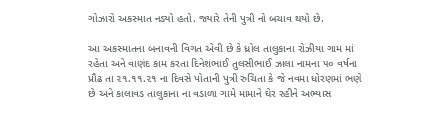ગોઝારો અકસ્માત નડ્યો હતો. જ્યારે તેની પુત્રી નો બચાવ થયો છે.

આ અકસ્માતના બનાવની વિગત એવી છે કે ધ્રોલ તાલુકાના રોઝીયા ગામ માં રહેતા અને વાણંદ કામ કરતા દિનેશભાઈ તુલસીભાઈ ઝાલા નામના ૫૦ વર્ષના પ્રૌઢ તા ૨૧.૧૧.૨૧ ના દિવસે પોતાની પુત્રી રુચિતા કે જે નવમા ધોરણમાં ભણે છે અને કાલાવડ તાલુકાના ના વડાળા ગામે મામાને ઘેર રહીને અભ્યાસ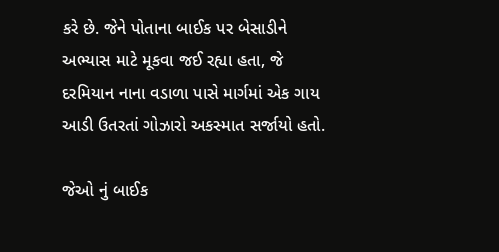કરે છે. જેને પોતાના બાઈક પર બેસાડીને અભ્યાસ માટે મૂકવા જઈ રહ્યા હતા, જે દરમિયાન નાના વડાળા પાસે માર્ગમાં એક ગાય આડી ઉતરતાં ગોઝારો અકસ્માત સર્જાયો હતો.

જેઓ નું બાઈક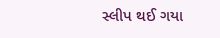સ્લીપ થઈ ગયા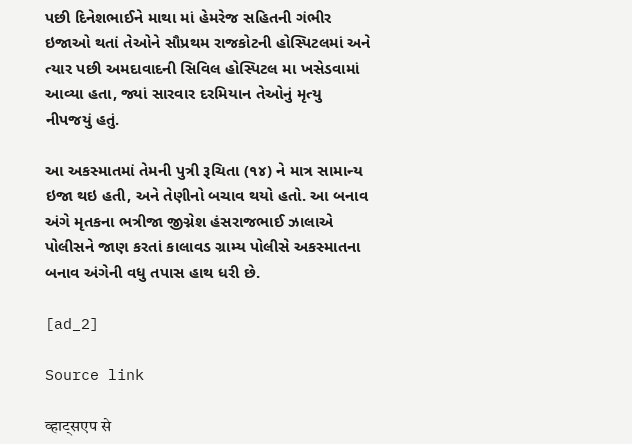પછી દિનેશભાઈને માથા માં હેમરેજ સહિતની ગંભીર ઇજાઓ થતાં તેઓને સૌપ્રથમ રાજકોટની હોસ્પિટલમાં અને ત્યાર પછી અમદાવાદની સિવિલ હોસ્પિટલ મા ખસેડવામાં આવ્યા હતા, જ્યાં સારવાર દરમિયાન તેઓનું મૃત્યુ નીપજયું હતું.

આ અકસ્માતમાં તેમની પુત્રી રૂચિતા (૧૪) ને માત્ર સામાન્ય ઇજા થઇ હતી, અને તેણીનો બચાવ થયો હતો. આ બનાવ અંગે મૃતકના ભત્રીજા જીગ્નેશ હંસરાજભાઈ ઝાલાએ પોલીસને જાણ કરતાં કાલાવડ ગ્રામ્ય પોલીસે અકસ્માતના બનાવ અંગેની વધુ તપાસ હાથ ધરી છે.

[ad_2]

Source link

व्हाट्सएप से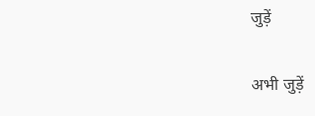जुड़ें

अभी जुड़ें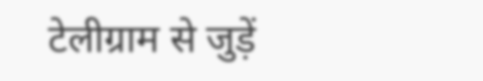टेलीग्राम से जुड़ें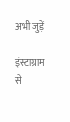अभी जुड़ें

इंस्टाग्राम से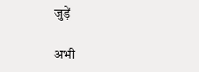जुड़ें

अभी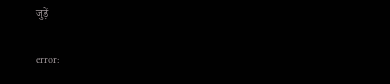जुड़ें

error: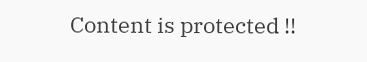Content is protected !!